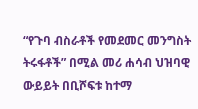“የጉባ ብስራቶች የመደመር መንግስት ትሩፋቶች” በሚል መሪ ሐሳብ ህዝባዊ ውይይት በቢሾፍቱ ከተማ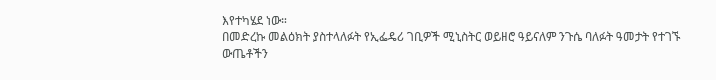እየተካሄደ ነው።
በመድረኩ መልዕክት ያስተላለፉት የኢፌዴሪ ገቢዎች ሚኒስትር ወይዘሮ ዓይናለም ንጉሴ ባለፉት ዓመታት የተገኙ ውጤቶችን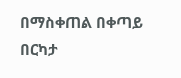በማስቀጠል በቀጣይ በርካታ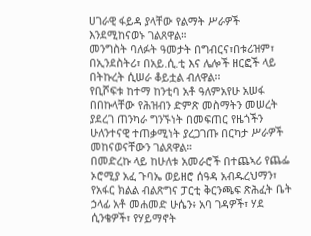ሀገራዊ ፋይዳ ያላቸው የልማት ሥራዎች እንደሚከናወኑ ገልጸዋል።
መንግስት ባለፉት ዓመታት በግብርና፣በቱሪዝም፣ በኢንደስትሪ፣ በአይ.ሲ.ቲ እና ሌሎች ዘርፎች ላይ በትኩረት ሲሠራ ቆይቷል ብለዋል፡፡
የቢሾፍቱ ከተማ ከንቲባ አቶ ዓለምአየሁ አሠፋ በበኩላቸው የሕዝብን ድምጽ መስማትን መሠረት ያደረገ ጠንካራ ግንኙነት በመፍጠር የዜጎችን ሁለንተናዊ ተጠቃሚነት ያረጋገጡ በርካታ ሥራዎች መከናወናቸውን ገልጸዋል።
በመድረኩ ላይ ከሁለቱ አመራሮች በተጨኣሪ የጨፌ ኦሮሚያ አፈ ጉባኤ ወይዘሮ ሰዓዳ አብዱረህማን፣ የአፋር ክልል ብልጽግና ፓርቲ ቅርንጫፍ ጽሕፈት ቤት ኃላፊ አቶ መሐመድ ሁሴን፥ አባ ገዳዎች፣ ሃደ ሲንቄዎች፣ የሃይማኖት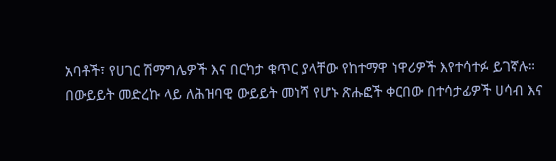አባቶች፣ የሀገር ሽማግሌዎች እና በርካታ ቁጥር ያላቸው የከተማዋ ነዋሪዎች እየተሳተፉ ይገኛሉ።
በውይይት መድረኩ ላይ ለሕዝባዊ ውይይት መነሻ የሆኑ ጽሑፎች ቀርበው በተሳታፊዎች ሀሳብ እና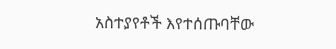አስተያየቶች እየተሰጡባቸው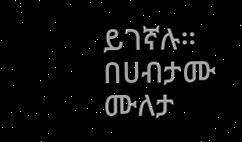ይገኛሉ።
በሀብታሙ ሙለታ